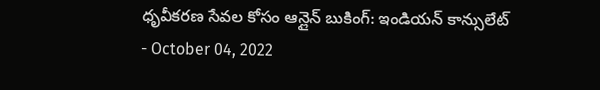ధృవీకరణ సేవల కోసం ఆన్లైన్ బుకింగ్: ఇండియన్ కాన్సులేట్
- October 04, 2022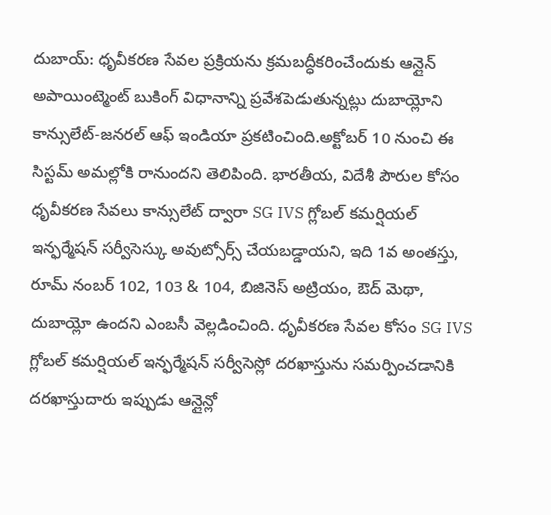దుబాయ్: ధృవీకరణ సేవల ప్రక్రియను క్రమబద్ధీకరించేందుకు ఆన్లైన్ అపాయింట్మెంట్ బుకింగ్ విధానాన్ని ప్రవేశపెడుతున్నట్లు దుబాయ్లోని కాన్సులేట్-జనరల్ ఆఫ్ ఇండియా ప్రకటించింది.అక్టోబర్ 10 నుంచి ఈ సిస్టమ్ అమల్లోకి రానుందని తెలిపింది. భారతీయ, విదేశీ పౌరుల కోసం ధృవీకరణ సేవలు కాన్సులేట్ ద్వారా SG IVS గ్లోబల్ కమర్షియల్ ఇన్ఫర్మేషన్ సర్వీసెస్కు అవుట్సోర్స్ చేయబడ్డాయని, ఇది 1వ అంతస్తు, రూమ్ నంబర్ 102, 103 & 104, బిజినెస్ అట్రియం, ఔద్ మెథా, దుబాయ్లో ఉందని ఎంబసీ వెల్లడించింది. ధృవీకరణ సేవల కోసం SG IVS గ్లోబల్ కమర్షియల్ ఇన్ఫర్మేషన్ సర్వీసెస్లో దరఖాస్తును సమర్పించడానికి దరఖాస్తుదారు ఇప్పుడు ఆన్లైన్లో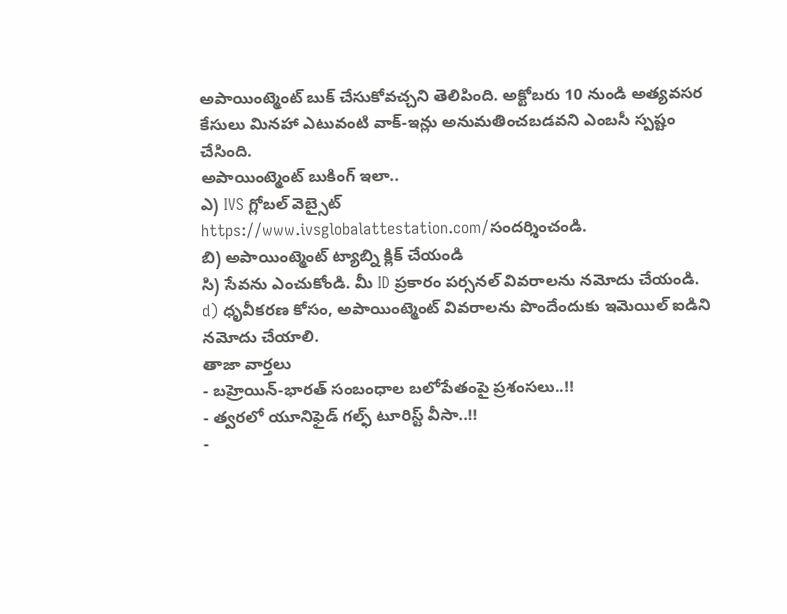అపాయింట్మెంట్ బుక్ చేసుకోవచ్చని తెలిపింది. అక్టోబరు 10 నుండి అత్యవసర కేసులు మినహా ఎటువంటి వాక్-ఇన్లు అనుమతించబడవని ఎంబసీ స్పష్టం చేసింది.
అపాయింట్మెంట్ బుకింగ్ ఇలా..
ఎ) IVS గ్లోబల్ వెబ్సైట్ https://www.ivsglobalattestation.com/సందర్శించండి.
బి) అపాయింట్మెంట్ ట్యాబ్ని క్లిక్ చేయండి
సి) సేవను ఎంచుకోండి. మీ ID ప్రకారం పర్సనల్ వివరాలను నమోదు చేయండి.
d) ధృవీకరణ కోసం, అపాయింట్మెంట్ వివరాలను పొందేందుకు ఇమెయిల్ ఐడిని నమోదు చేయాలి.
తాజా వార్తలు
- బహ్రెయిన్-భారత్ సంబంధాల బలోపేతంపై ప్రశంసలు..!!
- త్వరలో యూనిఫైడ్ గల్ఫ్ టూరిస్ట్ వీసా..!!
-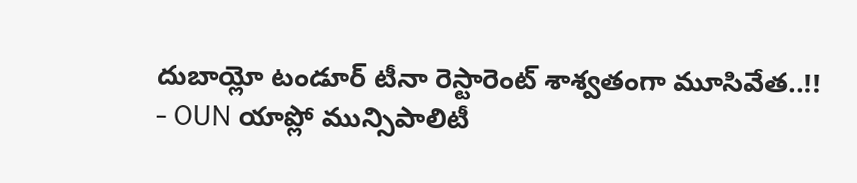దుబాయ్లో టండూర్ టీనా రెస్టారెంట్ శాశ్వతంగా మూసివేత..!!
- OUN యాప్లో మున్సిపాలిటీ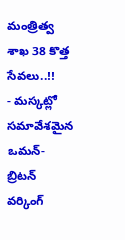మంత్రిత్వ శాఖ 38 కొత్త సేవలు..!!
- మస్కట్లో సమావేశమైన ఒమన్-బ్రిటన్ వర్కింగ్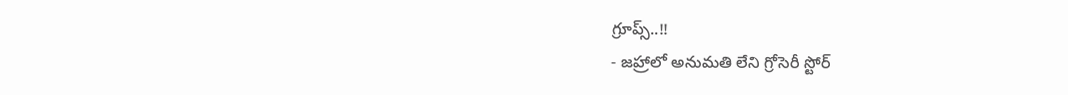గ్రూప్స్..!!
- జహ్రాలో అనుమతి లేని గ్రోసెరీ స్టోర్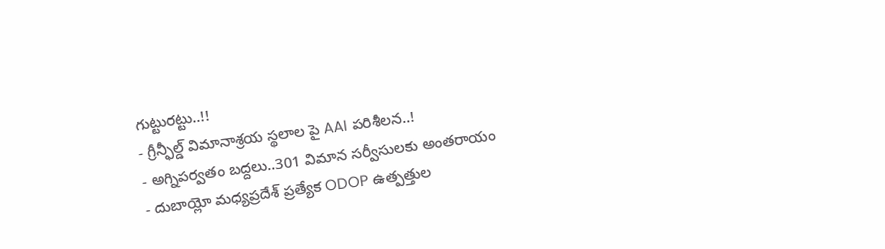గుట్టురట్టు..!!
- గ్రీన్ఫీల్డ్ విమానాశ్రయ స్థలాల పై AAI పరిశీలన..!
- అగ్నిపర్వతం బద్దలు..301 విమాన సర్వీసులకు అంతరాయం
- దుబాయ్లో మధ్యప్రదేశ్ ప్రత్యేక ODOP ఉత్పత్తుల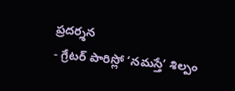ప్రదర్శన
- గ్రేటర్ పారిస్లో ‘నమస్తే’ శిల్పం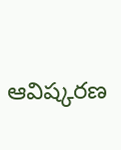ఆవిష్కరణ